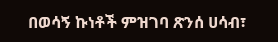በወሳኝ ኩነቶች ምዝገባ ጽንሰ ሀሳብ፣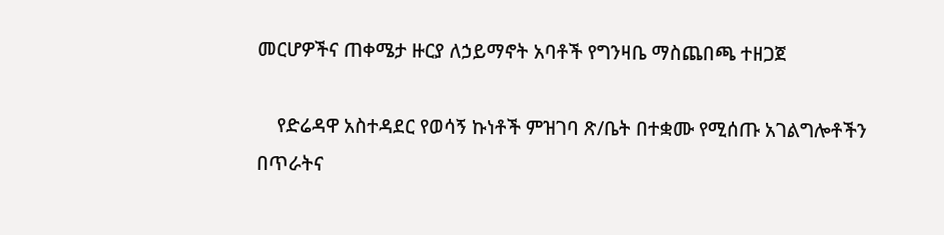መርሆዎችና ጠቀሜታ ዙርያ ለኃይማኖት አባቶች የግንዛቤ ማስጨበጫ ተዘጋጀ

    የድሬዳዋ አስተዳደር የወሳኝ ኩነቶች ምዝገባ ጽ/ቤት በተቋሙ የሚሰጡ አገልግሎቶችን በጥራትና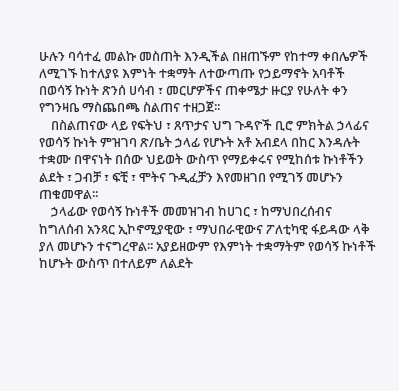ሁሉን ባሳተፈ መልኩ መስጠት እንዲችል በዘጠኙም የከተማ ቀበሌዎች ለሚገኙ ከተለያዩ እምነት ተቋማት ለተውጣጡ የኃይማኖት አባቶች በወሳኝ ኩነት ጽንሰ ሀሳብ ፣ መርሆዎችና ጠቀሜታ ዙርያ የሁለት ቀን የግንዛቤ ማስጨበጫ ስልጠና ተዘጋጀ፡፡
    በስልጠናው ላይ የፍትህ ፣ ጸጥታና ህግ ጉዳዮች ቢሮ ምክትል ኃላፊና የወሳኝ ኩነት ምዝገባ ጽ/ቤት ኃላፊ የሆኑት አቶ አብደላ በከር እንዳሉት ተቋሙ በዋናነት በሰው ህይወት ውስጥ የማይቀሩና የሚከሰቱ ኩነቶችን ልደት ፣ ጋብቻ ፣ ፍቺ ፣ ሞትና ጉዲፈቻን እየመዘገበ የሚገኝ መሆኑን ጠቁመዋል፡፡
    ኃላፊው የወሳኝ ኩነቶች መመዝገብ ከሀገር ፣ ከማህበረሰብና ከግለሰብ አንጻር ኢኮኖሚያዊው ፣ ማህበራዊውና ፖለቲካዊ ፋይዳው ላቅ ያለ መሆኑን ተናግረዋል፡፡ አያይዘውም የእምነት ተቋማትም የወሳኝ ኩነቶች ከሆኑት ውስጥ በተለይም ለልደት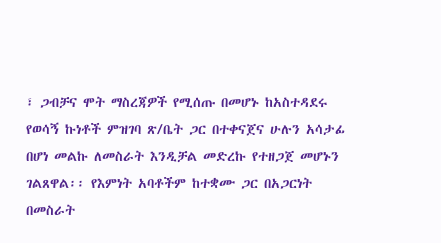፣ ጋብቻና ሞት ማስረጃዎች የሚሰጡ በመሆኑ ከአስተዳደሩ የወሳኝ ኩነቶች ምዝገባ ጽ/ቤት ጋር በተቀናጀና ሁሉን አሳታፊ በሆነ መልኩ ለመስራት እንዲቻል መድረኩ የተዘጋጀ መሆኑን ገልጸዋል፡፡ የእምነት አባቶችም ከተቋሙ ጋር በአጋርነት በመስራት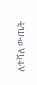ለተሻለ ውጤት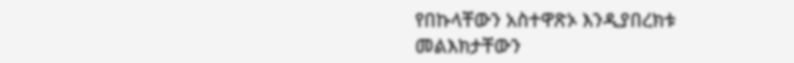የበኩላቸውን አስተዋጽኦ እንዲያበረክቱ መልእክታቸውን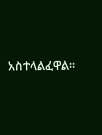አስተላልፈዋል፡፡